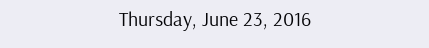Thursday, June 23, 2016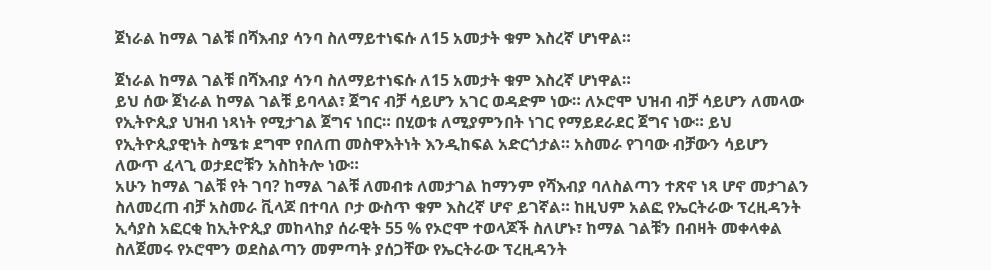ጀነራል ከማል ገልቹ በሻእብያ ሳንባ ስለማይተነፍሱ ለ15 አመታት ቁም እስረኛ ሆነዋል።

ጀነራል ከማል ገልቹ በሻእብያ ሳንባ ስለማይተነፍሱ ለ15 አመታት ቁም እስረኛ ሆነዋል።
ይህ ሰው ጀነራል ከማል ገልቹ ይባላል፣ ጀግና ብቻ ሳይሆን አገር ወዳድም ነው። ለኦሮሞ ህዝብ ብቻ ሳይሆን ለመላው የኢትዮጲያ ህዝብ ነጻነት የሚታገል ጀግና ነበር። በሂወቱ ለሚያምንበት ነገር የማይደራደር ጀግና ነው። ይህ የኢትዮጲያዊነት ስሜቱ ደግሞ የበለጠ መስዋእትነት እንዲከፍል አድርጎታል። አስመራ የገባው ብቻውን ሳይሆን ለውጥ ፈላጊ ወታደሮቹን አስከትሎ ነው።
አሁን ከማል ገልቹ የት ገባ? ከማል ገልቹ ለመብቱ ለመታገል ከማንም የሻእብያ ባለስልጣን ተጽኖ ነጻ ሆኖ መታገልን ስለመረጠ ብቻ አስመራ ቪላጆ በተባለ ቦታ ውስጥ ቁም እስረኛ ሆኖ ይገኛል። ከዚህም አልፎ የኤርትራው ፕረዚዳንት ኢሳያስ አፎርቂ ከኢትዮጲያ መከላከያ ሰራዊት 55 % የኦሮሞ ተወላጆች ስለሆኑ፣ ከማል ገልቹን በብዛት መቀላቀል ስለጀመሩ የኦሮሞን ወደስልጣን መምጣት ያሰጋቸው የኤርትራው ፕረዚዳንት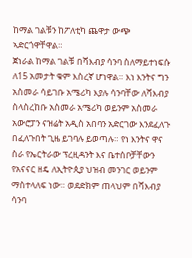ከማል ገልቹን ከፖለቲካ ጨዋታ ውጭ ኣድርጎዋቸዋል።
ጀነራል ከማል ገልቹ በሻእብያ ሳንባ ስለማይተነፍሱ ለ15 አመታት ቁም እስረኛ ሆነዋል። እነ እንትና ግን አስመራ ሳይገቡ አሜሪካ እያሉ ሳንባቸው ለሻእብያ ስላስረከቡ አስመራ አሜሪካ ወይንም አስመራ አውሮፓን ናዝሬት አዲስ አበባን አድርገው እንደፈለጉ በፈለጉበት ጊዜ ይገባሉ ይወጣሉ። የነ እንትና ዋና ስራ የኤርትራው ፕረዚዳንት እና ቤተሰቦቻቸውን የአናናር ዘዴ ለኢትዮጲያ ህዝብ መንገር ወይንም ማስተላለፍ ነው። ወደድክም ጠላህም በሻእብያ ሳንባ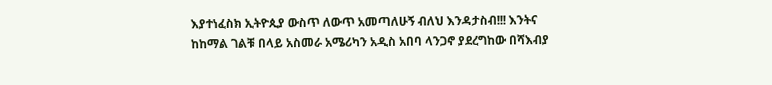እያተነፈስክ ኢትዮጲያ ውስጥ ለውጥ አመጣለሁኝ ብለህ እንዳታስብ!!! እንትና ከከማል ገልቹ በላይ አስመራ አሜሪካን አዲስ አበባ ላንጋኖ ያደረግከው በሻእብያ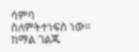ሳምባ ስለምትተነፍስ ነው። ከማል ገልጁ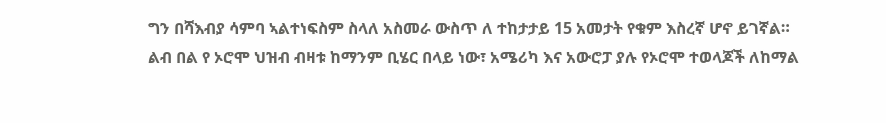ግን በሻእብያ ሳምባ ኣልተነፍስም ስላለ አስመራ ውስጥ ለ ተከታታይ 15 አመታት የቁም እስረኛ ሆኖ ይገኛል።
ልብ በል የ ኦሮሞ ህዝብ ብዛቱ ከማንም ቢሄር በላይ ነው፣ አሜሪካ እና አውሮፓ ያሉ የኦሮሞ ተወላጆች ለከማል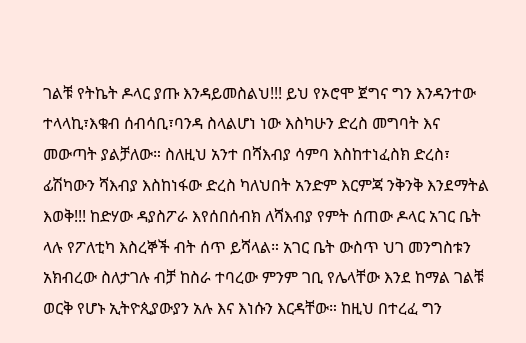ገልቹ የትኬት ዶላር ያጡ እንዳይመስልህ!!! ይህ የኦሮሞ ጀግና ግን እንዳንተው ተላላኪ፣እቁብ ሰብሳቢ፣ባንዳ ስላልሆነ ነው እስካሁን ድረስ መግባት እና መውጣት ያልቻለው። ስለዚህ አንተ በሻእብያ ሳምባ እስከተነፈስክ ድረስ፣ ፊሽካውን ሻእብያ እስከነፋው ድረስ ካለህበት አንድም እርምጃ ንቅንቅ እንደማትል እወቅ!!! ከድሃው ዳያስፖራ እየሰበሰብክ ለሻእብያ የምት ሰጠው ዶላር አገር ቤት ላሉ የፖለቲካ እስረኞች ብት ሰጥ ይሻላል። አገር ቤት ውስጥ ህገ መንግስቱን አክብረው ስለታገሉ ብቻ ከስራ ተባረው ምንም ገቢ የሌላቸው እንደ ከማል ገልቹ ወርቅ የሆኑ ኢትዮጲያውያን አሉ እና እነሱን እርዳቸው። ከዚህ በተረፈ ግን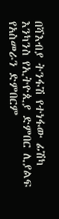በሻእብያ ትንፋሽ የተነፋው ፊሽካ እንካንስ የኢትዮጲያ ድምበር ሊያልፍ የአስመራን ድምበርም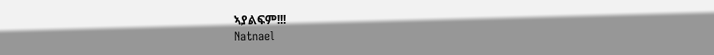ኣያልፍም!!!
Natnael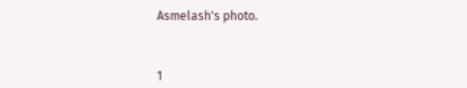Asmelash's photo.



1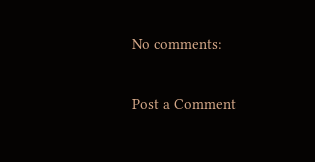No comments:

Post a Comment